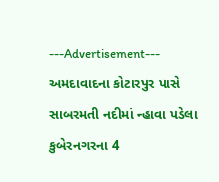---Advertisement---
અમદાવાદના કોટારપુર પાસે સાબરમતી નદીમાં ન્હાવા પડેલા કુબેરનગરના 4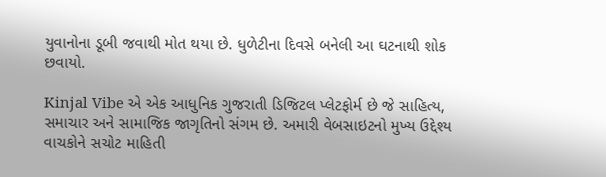યુવાનોના ડૂબી જવાથી મોત થયા છે. ધુળેટીના દિવસે બનેલી આ ઘટનાથી શોક છવાયો.

Kinjal Vibe એ એક આધુનિક ગુજરાતી ડિજિટલ પ્લેટફોર્મ છે જે સાહિત્ય, સમાચાર અને સામાજિક જાગૃતિનો સંગમ છે. અમારી વેબસાઇટનો મુખ્ય ઉદ્દેશ્ય વાચકોને સચોટ માહિતી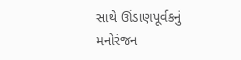સાથે ઊંડાણપૂર્વકનું મનોરંજન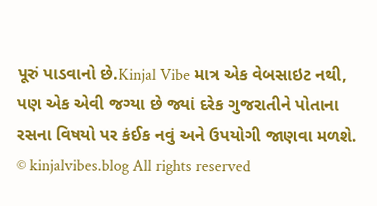પૂરું પાડવાનો છે.Kinjal Vibe માત્ર એક વેબસાઇટ નથી, પણ એક એવી જગ્યા છે જ્યાં દરેક ગુજરાતીને પોતાના રસના વિષયો પર કંઈક નવું અને ઉપયોગી જાણવા મળશે.
© kinjalvibes.blog All rights reserved